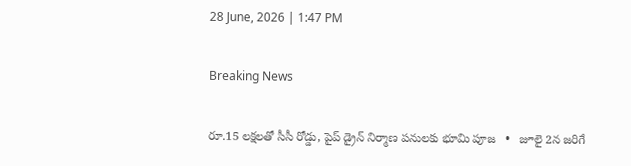28 June, 2026 | 1:47 PM

Breaking News

రూ.15 లక్షలతో సీసీ రోడ్డు, పైప్ డ్రైన్ నిర్మాణ పనులకు భూమి పూజ   •   జూలై 2న జరిగే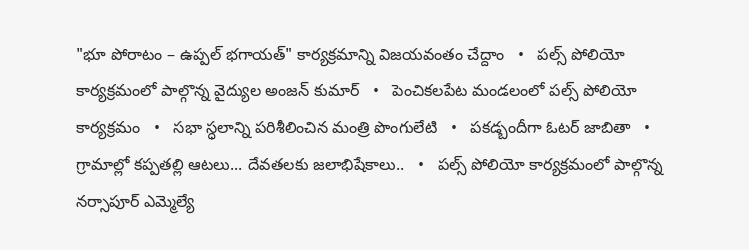"భూ పోరాటం – ఉప్పల్ భగాయత్" కార్యక్రమాన్ని విజయవంతం చేద్దాం   •   పల్స్ పోలియో కార్యక్రమంలో పాల్గొన్న వైద్యుల అంజన్ కుమార్   •   పెంచికలపేట మండలంలో పల్స్ పోలియో కార్యక్రమం   •   సభా స్ధలాన్ని పరిశీలించిన మంత్రి పొంగులేటి   •   పకడ్బందీగా ఓటర్ జాబితా   •   గ్రామాల్లో కప్పతల్లి ఆటలు... దేవతలకు జలాభిషేకాలు..   •   పల్స్ పోలియో కార్యక్రమంలో పాల్గొన్న నర్సాపూర్ ఎమ్మెల్యే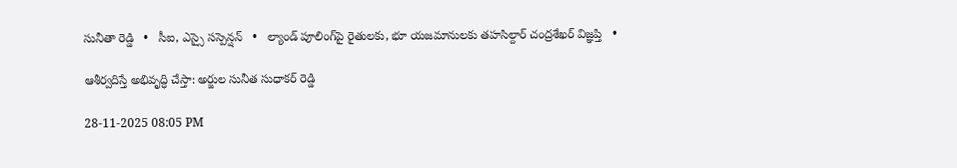సునీతా రెడ్డి   •   సీఐ, ఎస్సై సస్పెన్షన్   •   ల్యాండ్ పూలింగ్‌పై రైతులకు, భూ యజమానులకు తహసిల్దార్ చంద్రశేఖర్ విజ్ఞప్తి   •

ఆశీర్వదిస్తే అభివృద్ధి చేస్తా: అర్జుల సునీత సుధాకర్ రెడ్డి

28-11-2025 08:05 PM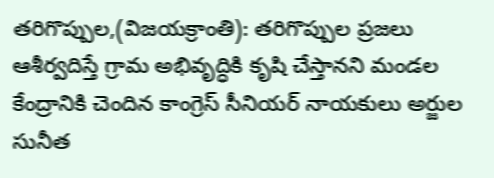తరిగొప్పుల,(విజయక్రాంతి): తరిగొప్పుల ప్రజలు ఆశీర్వదిస్తే గ్రామ అభివృద్ధికి కృషి చేస్తానని మండల కేంద్రానికి చెందిన కాంగ్రెస్ సీనియర్ నాయకులు అర్జుల సునీత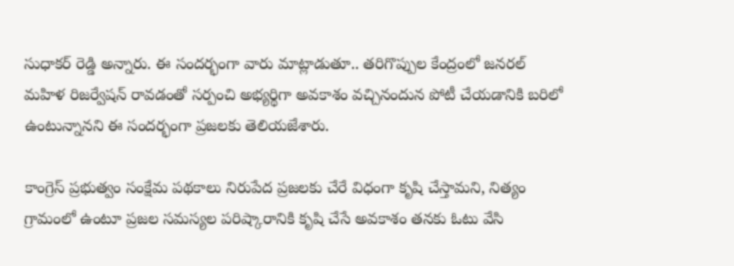సుధాకర్ రెడ్డి అన్నారు. ఈ సందర్భంగా వారు మాట్లాడుతూ.. తరిగొప్పుల కేంద్రంలో జనరల్ మహిళ రిజర్వేషన్ రావడంతో సర్పంచి అభ్యర్థిగా అవకాశం వచ్చినందున పోటీ చేయడానికి బరిలో ఉంటున్నానని ఈ సందర్భంగా ప్రజలకు తెలియజేశారు.

కాంగ్రెస్ ప్రభుత్వం సంక్షేమ పథకాలు నిరుపేద ప్రజలకు చేరే విధంగా కృషి చేస్తామని, నిత్యం గ్రామంలో ఉంటూ ప్రజల సమస్యల పరిష్కారానికి కృషి చేసే అవకాశం తనకు ఓటు వేసి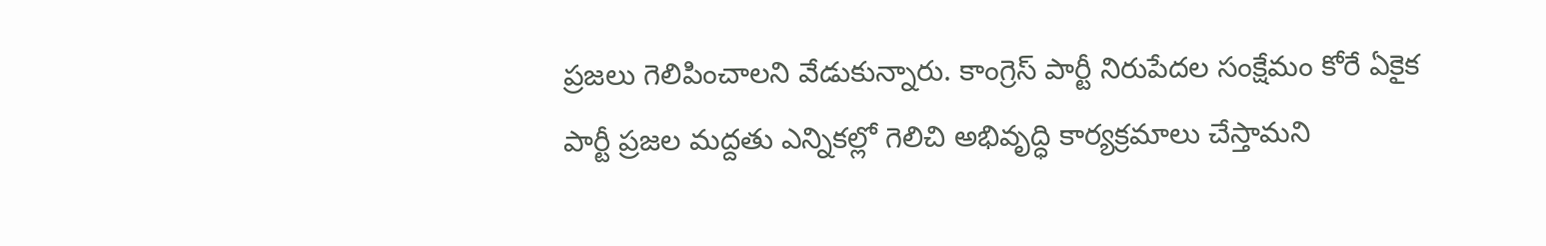ప్రజలు గెలిపించాలని వేడుకున్నారు. కాంగ్రెస్ పార్టీ నిరుపేదల సంక్షేమం కోరే ఏకైక పార్టీ ప్రజల మద్దతు ఎన్నికల్లో గెలిచి అభివృద్ధి కార్యక్రమాలు చేస్తామని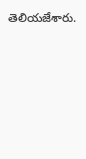తెలియజేశారు.